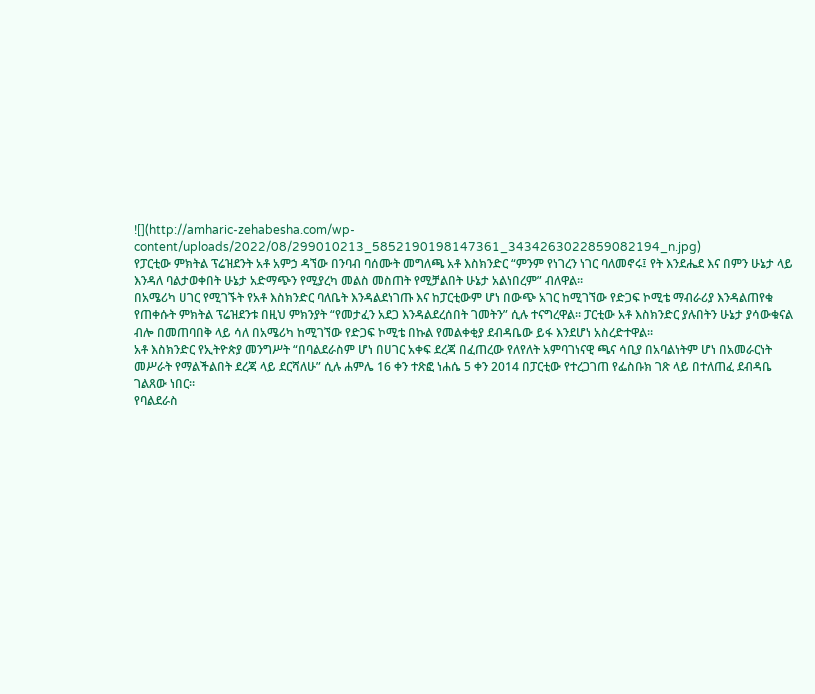![](http://amharic-zehabesha.com/wp-content/uploads/2022/08/299010213_5852190198147361_3434263022859082194_n.jpg)
የፓርቲው ምክትል ፕሬዝደንት አቶ አምኃ ዳኘው በንባብ ባሰሙት መግለጫ አቶ እስክንድር “ምንም የነገረን ነገር ባለመኖሩ፤ የት እንደሔደ እና በምን ሁኔታ ላይ እንዳለ ባልታወቀበት ሁኔታ አድማጭን የሚያረካ መልስ መስጠት የሚቻልበት ሁኔታ አልነበረም” ብለዋል።
በአሜሪካ ሀገር የሚገኙት የአቶ እስክንድር ባለቤት እንዳልደነገጡ እና ከፓርቲውም ሆነ በውጭ አገር ከሚገኘው የድጋፍ ኮሚቴ ማብራሪያ እንዳልጠየቁ የጠቀሱት ምክትል ፕሬዝደንቱ በዚህ ምክንያት “የመታፈን አደጋ እንዳልደረሰበት ገመትን” ሲሉ ተናግረዋል። ፓርቲው አቶ እስክንድር ያሉበትን ሁኔታ ያሳውቁናል ብሎ በመጠባበቅ ላይ ሳለ በአሜሪካ ከሚገኘው የድጋፍ ኮሚቴ በኩል የመልቀቂያ ደብዳቤው ይፋ እንደሆነ አስረድተዋል።
አቶ እስክንድር የኢትዮጵያ መንግሥት “በባልደራስም ሆነ በሀገር አቀፍ ደረጃ በፈጠረው የለየለት አምባገነናዊ ጫና ሳቢያ በአባልነትም ሆነ በአመራርነት መሥራት የማልችልበት ደረጃ ላይ ደርሻለሁ” ሲሉ ሐምሌ 16 ቀን ተጽፎ ነሐሴ 5 ቀን 2014 በፓርቲው የተረጋገጠ የፌስቡክ ገጽ ላይ በተለጠፈ ደብዳቤ ገልጸው ነበር።
የባልደራስ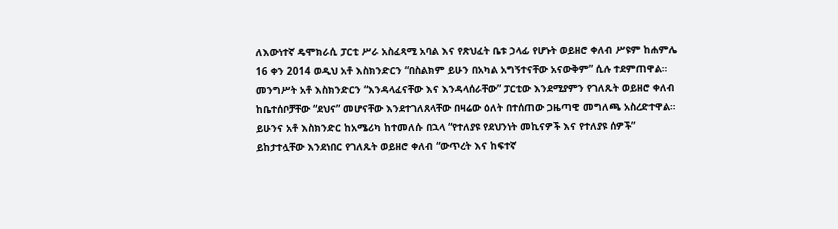ለእውነተኛ ዴሞክራሲ ፓርቲ ሥራ አስፈጻሚ አባል እና የጽህፈት ቤቱ ኃላፊ የሆኑት ወይዘሮ ቀለብ ሥዩም ከሐምሌ 16 ቀን 2014 ወዲህ አቶ እስክንድርን “በስልክም ይሁን በአካል አግኝተናቸው አናውቅም” ሲሉ ተደምጠዋል። መንግሥት አቶ እስክንድርን “እንዳላፈናቸው እና እንዳላሰራቸው” ፓርቲው እንደሚያምን የገለጹት ወይዘሮ ቀለብ ከቤተሰቦቻቸው “ደህና” መሆናቸው እንደተገለጸላቸው በዛሬው ዕለት በተሰጠው ጋዜጣዊ መግለጫ አስረድተዋል። ይሁንና አቶ እስክንድር ከአሜሪካ ከተመለሱ በኋላ “የተለያዩ የደህንነት መኪናዎች እና የተለያዩ ሰዎች” ይከታተሏቸው እንደነበር የገለጹት ወይዘሮ ቀለብ “ውጥረት እና ከፍተኛ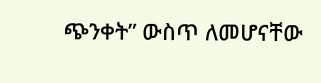ጭንቀት” ውስጥ ለመሆናቸው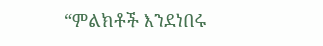“ምልክቶች እንደነበሩ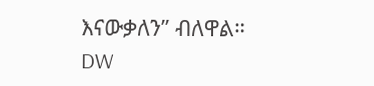እናውቃለን” ብለዋል።
DW